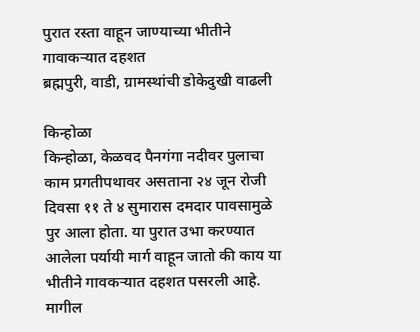पुरात रस्ता वाहून जाण्याच्या भीतीने गावाकऱ्यात दहशत
ब्रह्मपुरी, वाडी, ग्रामस्थांची डोकेदुखी वाढली

किन्होळा
किन्होळा, केळवद पैनगंगा नदीवर पुलाचा काम प्रगतीपथावर असताना २४ जून रोजी दिवसा ११ ते ४ सुमारास दमदार पावसामुळे पुर आला होता. या पुरात उभा करण्यात आलेला पर्यायी मार्ग वाहून जातो की काय या भीतीने गावकऱ्यात दहशत पसरली आहे.
मागील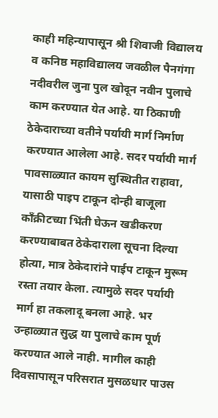काही महिन्यापासून श्री शिवाजी विद्यालय व कनिष्ठ महाविद्यालय जवळील पैनगंगा नदीवरील जुना पुल खोदून नवीन पुलाचे काम करण्यात येत आहे. या ठिकाणी ठेकेदाराच्या वतीने पर्यायी मार्ग निर्माण करण्यात आलेला आहे. सदर पर्यायी मार्ग पावसाळ्यात कायम सुस्थितीत राहावा, यासाठी पाइप टाकून दोन्ही बाजूला काँक्रीटच्या भिंती घेऊन खडीकरण करण्याबाबत ठेकेदाराला सूचना दिल्या होत्या, मात्र ठेकेदारांने पाईप टाकून मुरूम रस्ता तयार केला. त्यामुळे सदर पर्यायी मार्ग हा तकलादू बनला आहे. भर उन्हाळ्यात सुद्ध या पुलाचे काम पूर्ण करण्यात आले नाही. मागील काही दिवसापासून परिसरात मुसळधार पाउस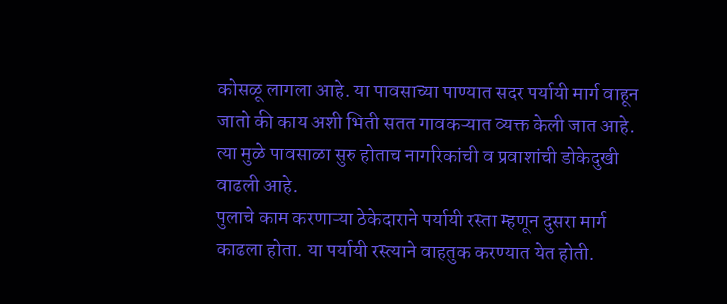कोसळू लागला आहे. या पावसाच्या पाण्यात सदर पर्यायी मार्ग वाहून जातो की काय अशी भिती सतत गावकऱ्यात व्यक्त केली जात आहे. त्या मुळे पावसाळा सुरु होताच नागरिकांची व प्रवाशांची डोकेदुखी वाढली आहे.
पुलाचे काम करणाऱ्या ठेकेदाराने पर्यायी रस्ता म्हणून दुसरा मार्ग काढला होता. या पर्यायी रस्त्याने वाहतुक करण्यात येत होती.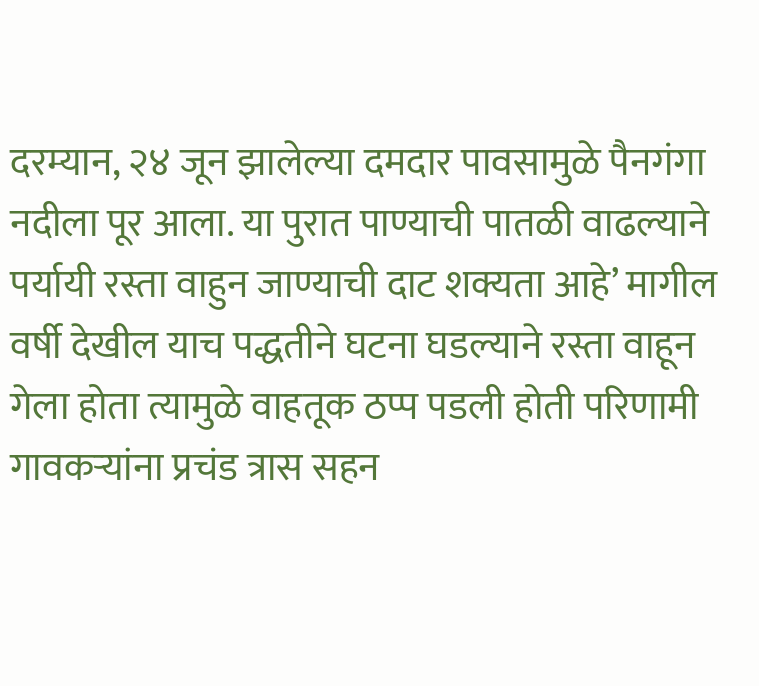दरम्यान, २४ जून झालेल्या दमदार पावसामुळे पैनगंगा नदीला पूर आला. या पुरात पाण्याची पातळी वाढल्याने पर्यायी रस्ता वाहुन जाण्याची दाट शक्यता आहे’ मागील वर्षी देखील याच पद्धतीने घटना घडल्याने रस्ता वाहून गेला होता त्यामुळे वाहतूक ठप्प पडली होती परिणामी गावकऱ्यांना प्रचंड त्रास सहन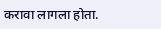करावा लागला होता.